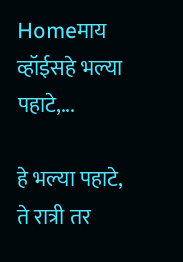Homeमाय व्हॉईसहे भल्या पहाटे,...

हे भल्या पहाटे, ते रात्री तर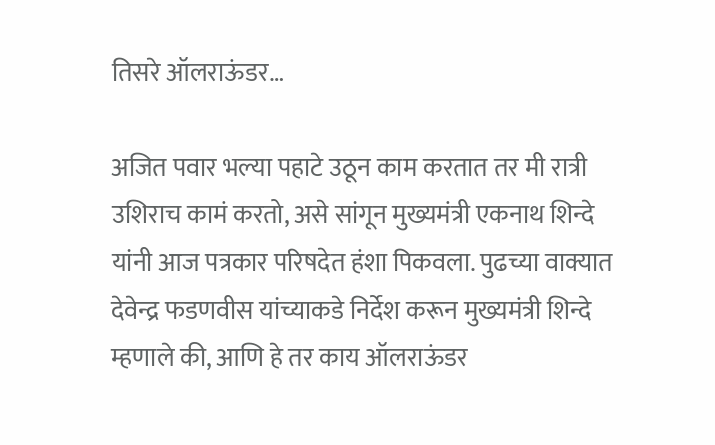तिसरे ऑलराऊंडर…

अजित पवार भल्या पहाटे उठून काम करतात तर मी रात्री उशिराच कामं करतो, असे सांगून मुख्यमंत्री एकनाथ शिन्दे यांनी आज पत्रकार परिषदेत हंशा पिकवला. पुढच्या वाक्यात देवेन्द्र फडणवीस यांच्याकडे निर्देश करून मुख्यमंत्री शिन्दे म्हणाले की, आणि हे तर काय ऑलराऊंडर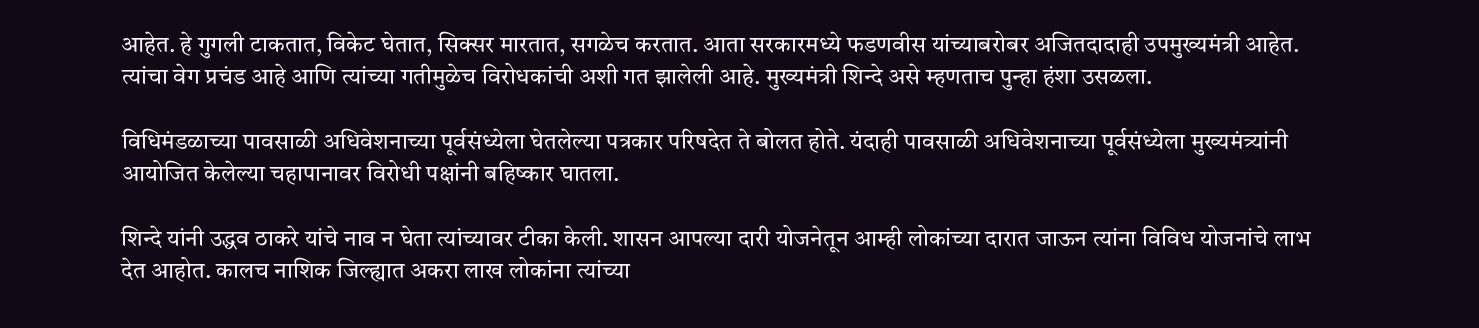आहेत. हे गुगली टाकतात, विकेट घेतात, सिक्सर मारतात, सगळेच करतात. आता सरकारमध्ये फडणवीस यांच्याबरोबर अजितदादाही उपमुख्यमंत्री आहेत. त्यांचा वेग प्रचंड आहे आणि त्यांच्या गतीमुळेच विरोधकांची अशी गत झालेली आहे. मुख्यमंत्री शिन्दे असे म्हणताच पुन्हा हंशा उसळला.

विधिमंडळाच्या पावसाळी अधिवेशनाच्या पूर्वसंध्येला घेतलेल्या पत्रकार परिषदेत ते बोलत होते. यंदाही पावसाळी अधिवेशनाच्या पूर्वसंध्येला मुख्यमंत्र्यांनी आयोजित केलेल्या चहापानावर विरोधी पक्षांनी बहिष्कार घातला.

शिन्दे यांनी उद्धव ठाकरे यांचे नाव न घेता त्यांच्यावर टीका केली. शासन आपल्या दारी योजनेतून आम्ही लोकांच्या दारात जाऊन त्यांना विविध योजनांचे लाभ देत आहोत. कालच नाशिक जिल्ह्यात अकरा लाख लोकांना त्यांच्या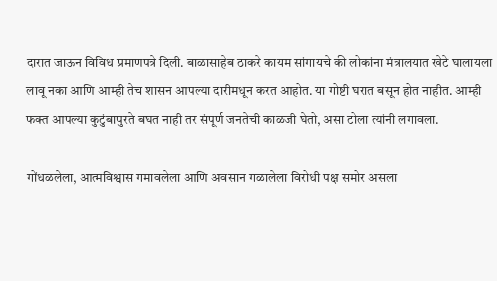दारात जाऊन विविध प्रमाणपत्रे दिली. बाळासाहेब ठाकरे कायम सांगायचे की लोकांना मंत्रालयात खेटे घालायला लावू नका आणि आम्ही तेच शासन आपल्या दारीमधून करत आहोत. या गोष्टी घरात बसून होत नाहीत. आम्ही फक्त आपल्या कुटुंबापुरते बघत नाही तर संपूर्ण जनतेची काळजी घेतो, असा टोला त्यांनी लगावला.

गोंधळलेला, आत्मविश्वास गमावलेला आणि अवसान गळालेला विरोधी पक्ष समोर असला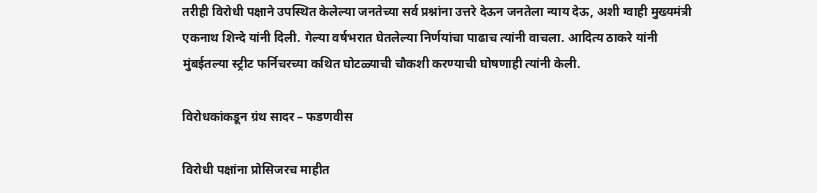तरीही विरोधी पक्षाने उपस्थित केलेल्या जनतेच्या सर्व प्रश्नांना उत्तरे देऊन जनतेला न्याय देऊ, अशी ग्वाही मुख्यमंत्री एकनाथ शिन्दे यांनी दिली. गेल्या वर्षभरात घेतलेल्या निर्णयांचा पाढाच त्यांनी वाचला. आदित्य ठाकरे यांनी मुंबईतल्या स्ट्रीट फर्निचरच्या कथित घोटळ्याची चौकशी करण्याची घोषणाही त्यांनी केली.

विरोधकांकडून ग्रंथ सादर – फडणवीस

विरोधी पक्षांना प्रोसिजरच माहीत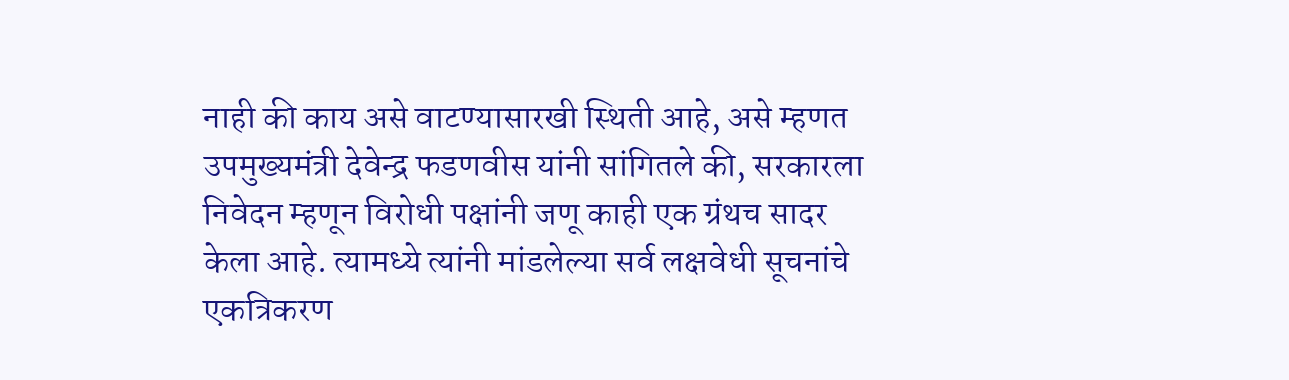नाही की काय असे वाटण्यासारखी स्थिती आहे, असे म्हणत  उपमुख्यमंत्री देवेन्द्र फडणवीस यांनी सांगितले की, सरकारला निवेदन म्हणून विरोधी पक्षांनी जणू काही एक ग्रंथच सादर केला आहे. त्यामध्ये त्यांनी मांडलेल्या सर्व लक्षवेधी सूचनांचे एकत्रिकरण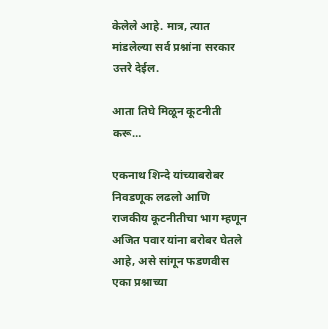केलेले आहे. मात्र, त्यात मांडलेल्या सर्व प्रश्नांना सरकार उत्तरे देईल.

आता तिघे मिळून कूटनीती करू…

एकनाथ शिन्दे यांच्याबरोबर निवडणूक लढलो आणि राजकीय कूटनीतीचा भाग म्हणून अजित पवार यांना बरोबर घेतले आहे, असे सांगून फडणवीस एका प्रश्नाच्या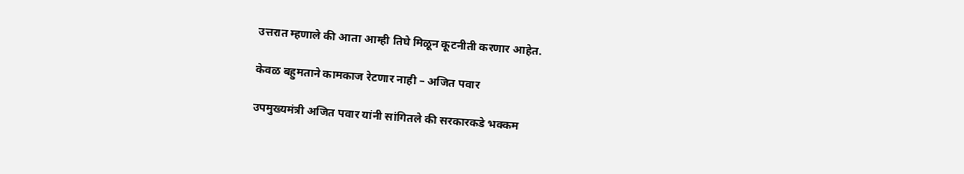उत्तरात म्हणाले की आता आम्ही तिघे मिळून कूटनीती करणार आहेत.

केवळ बहुमताने कामकाज रेटणार नाही – अजित पवार

उपमुख्यमंत्री अजित पवार यांनी सांगितले की सरकारकडे भक्कम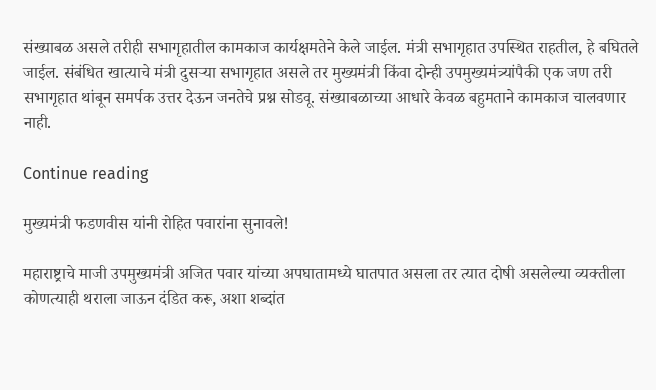संख्याबळ असले तरीही सभागृहातील कामकाज कार्यक्षमतेने केले जाईल. मंत्री सभागृहात उपस्थित राहतील, हे बघितले जाईल. संबंधित खात्याचे मंत्री दुसऱ्या सभागृहात असले तर मुख्यमंत्री किंवा दोन्ही उपमुख्यमंत्र्यांपैकी एक जण तरी सभागृहात थांबून समर्पक उत्तर देऊन जनतेचे प्रश्न सोडवू. संख्याबळाच्या आधारे केवळ बहुमताने कामकाज चालवणार नाही.

Continue reading

मुख्यमंत्री फडणवीस यांनी रोहित पवारांना सुनावले!

महाराष्ट्राचे माजी उपमुख्यमंत्री अजित पवार यांच्या अपघातामध्ये घातपात असला तर त्यात दोषी असलेल्या व्यक्तीला कोणत्याही थराला जाऊन दंडित करू, अशा शब्दांत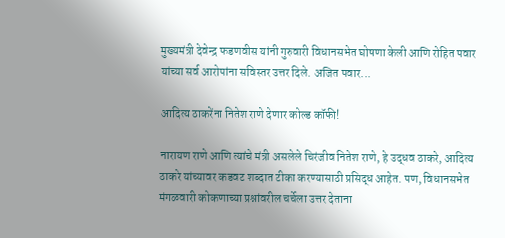मुख्यमंत्री देवेन्द्र फडणवीस यांनी गुरुवारी विधानसभेत घोषणा केली आणि रोहित पवार यांच्या सर्व आरोपांना सविस्तर उत्तर दिले. अजित पवार...

आदित्य ठाकरेंना नितेश राणे देणार कोल्ड कॉफी!

नारायण राणे आणि त्यांचे मंत्री असलेले चिरंजीव नितेश राणे, हे उद्धव ठाकरे, आदित्य ठाकरे यांच्यावर कडवट शब्दात टीका करण्यासाठी प्रसिद्ध आहेत. पण, विधानसभेत मंगळवारी कोकणाच्या प्रश्नांवरील चर्चेला उत्तर देताना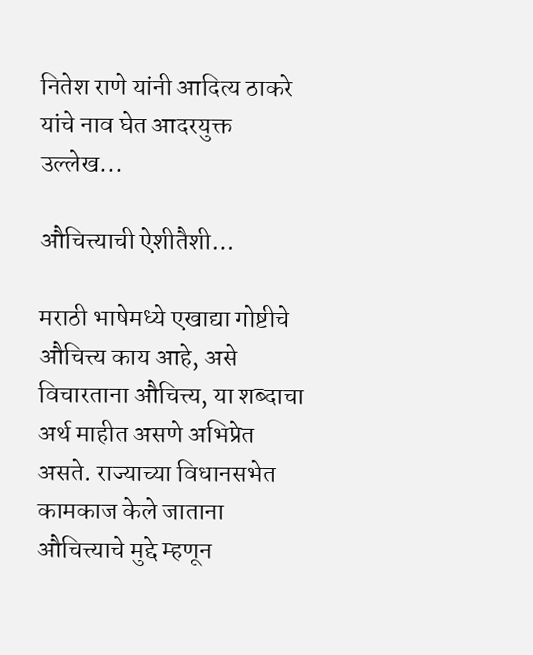नितेश राणे यांनी आदित्य ठाकरे यांचे नाव घेत आदरयुक्त उल्लेख...

औचित्त्याची ऐशीतैशी…

मराठी भाषेमध्ये एखाद्या गोष्टीचे औचित्त्य काय आहे, असे विचारताना औचित्त्य, या शब्दाचा अर्थ माहीत असणे अभिप्रेत असते. राज्याच्या विधानसभेत कामकाज केले जाताना औचित्त्याचे मुद्दे म्हणून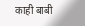काही बाबी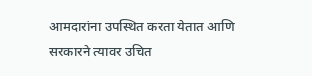आमदारांना उपस्थित करता येतात आणि सरकारने त्यावर उचित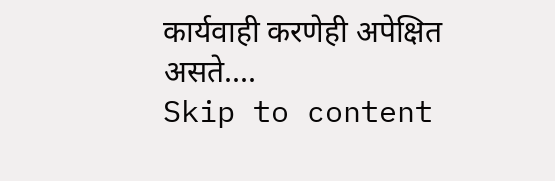कार्यवाही करणेही अपेक्षित असते....
Skip to content